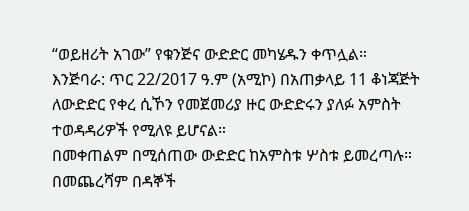“ወይዘሪት አገው” የቁንጅና ውድድር መካሄዱን ቀጥሏል።
እንጅባራ: ጥር 22/2017 ዓ.ም (አሚኮ) በአጠቃላይ 11 ቆነጃጅት ለውድድር የቀረ ሲኾን የመጀመሪያ ዙር ውድድሩን ያለፉ አምስት ተወዳዳሪዎች የሚለዩ ይሆናል።
በመቀጠልም በሚሰጠው ውድድር ከአምስቱ ሦስቱ ይመረጣሉ።
በመጨረሻም በዳኞች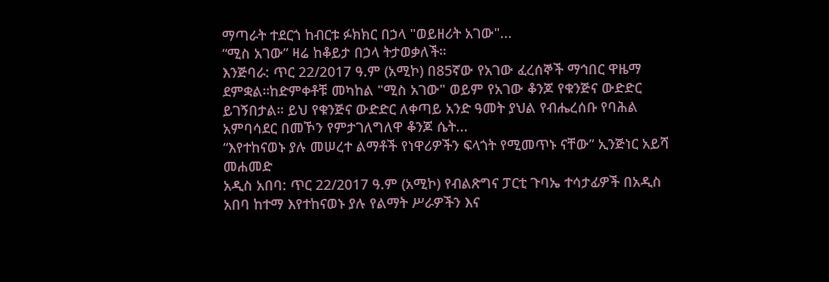ማጣራት ተደርጎ ከብርቱ ፉክክር በኃላ "ወይዘሪት አገው"...
“ሚስ አገው” ዛሬ ከቆይታ በኃላ ትታወቃለች።
እንጅባራ: ጥር 22/2017 ዓ.ም (አሚኮ) በ85ኛው የአገው ፈረሰኞች ማኅበር ዋዜማ ደምቋል።ከድምቀቶቹ መካከል "ሚስ አገው" ወይም የአገው ቆንጆ የቁንጅና ውድድር ይገኝበታል። ይህ የቁንጅና ውድድር ለቀጣይ አንድ ዓመት ያህል የብሔረሰቡ የባሕል አምባሳደር በመኾን የምታገለግለዋ ቆንጆ ሴት...
“እየተከናወኑ ያሉ መሠረተ ልማቶች የነዋሪዎችን ፍላጎት የሚመጥኑ ናቸው” ኢንጅነር አይሻ መሐመድ
አዲስ አበባ: ጥር 22/2017 ዓ.ም (አሚኮ) የብልጽግና ፓርቲ ጉባኤ ተሳታፊዎች በአዲስ አበባ ከተማ እየተከናወኑ ያሉ የልማት ሥራዎችን እና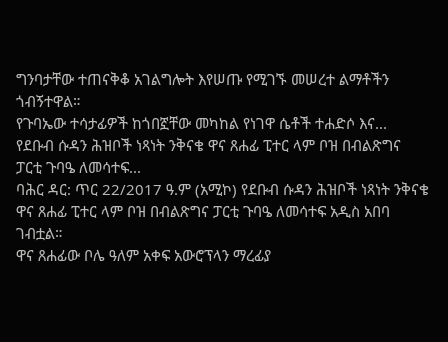ግንባታቸው ተጠናቅቆ አገልግሎት እየሠጡ የሚገኙ መሠረተ ልማቶችን ጎብኝተዋል።
የጉባኤው ተሳታፊዎች ከጎበኟቸው መካከል የነገዋ ሴቶች ተሐድሶ እና...
የደቡብ ሱዳን ሕዝቦች ነጻነት ንቅናቄ ዋና ጸሐፊ ፒተር ላም ቦዝ በብልጽግና ፓርቲ ጉባዔ ለመሳተፍ...
ባሕር ዳር: ጥር 22/2017 ዓ.ም (አሚኮ) የደቡብ ሱዳን ሕዝቦች ነጻነት ንቅናቄ ዋና ጸሐፊ ፒተር ላም ቦዝ በብልጽግና ፓርቲ ጉባዔ ለመሳተፍ አዲስ አበባ ገብቷል።
ዋና ጸሐፊው ቦሌ ዓለም አቀፍ አውሮፕላን ማረፊያ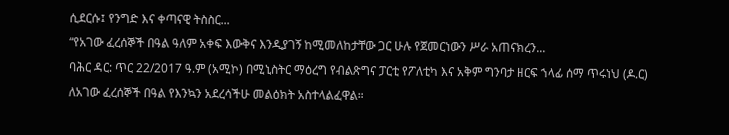ሲደርሱ፤ የንግድ እና ቀጣናዊ ትስስር...
“የአገው ፈረሰኞች በዓል ዓለም አቀፍ እውቅና እንዲያገኝ ከሚመለከታቸው ጋር ሁሉ የጀመርነውን ሥራ አጠናክረን...
ባሕር ዳር: ጥር 22/2017 ዓ.ም (አሚኮ) በሚኒስትር ማዕረግ የብልጽግና ፓርቲ የፖለቲካ እና አቅም ግንባታ ዘርፍ ኀላፊ ሰማ ጥሩነህ (ዶ.ር) ለአገው ፈረሰኞች በዓል የእንኳን አደረሳችሁ መልዕክት አስተላልፈዋል።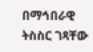በማኅበራዊ ትስስር ገጻቸው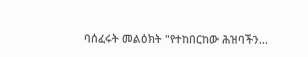ባሰፈሩት መልዕክት "የተከበርከው ሕዝባችን...